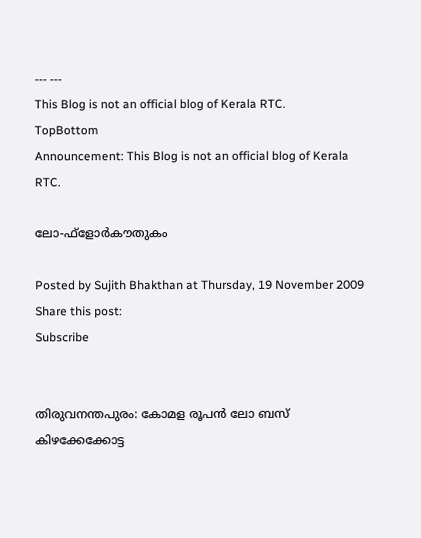--- ---
This Blog is not an official blog of Kerala RTC.
TopBottom
Announcement: This Blog is not an official blog of Kerala RTC.

ലോ-ഫ്‌ളോര്‍കൗതുകം

Posted by Sujith Bhakthan at Thursday, 19 November 2009
Share this post:
Subscribe


തിരുവനന്തപുരം: കോമള രൂപന്‍ ലോ ബസ് കിഴക്കേക്കോട്ട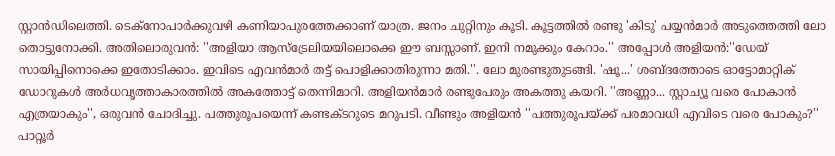സ്റ്റാന്‍ഡിലെത്തി. ടെക്‌നോപാര്‍ക്കുവഴി കണിയാപുരത്തേക്കാണ് യാത്ര. ജനം ചുറ്റിനും കൂടി. കൂട്ടത്തില്‍ രണ്ടു 'കിടു' പയ്യന്‍മാര്‍ അടുത്തെത്തി ലോ തൊട്ടുനോക്കി. അതിലൊരുവന്‍: ''അളിയാ ആസ്‌ട്രേലിയയിലൊക്കെ ഈ ബസ്സാണ്. ഇനി നമുക്കും കേറാം.'' അപ്പോള്‍ അളിയന്‍:''ഡേയ് സായിപ്പിനൊക്കെ ഇതോടിക്കാം. ഇവിടെ എവന്‍മാര്‍ തട്ട് പൊളിക്കാതിരുന്നാ മതി.''. ലോ മുരണ്ടുതുടങ്ങി. 'ഷൂ...' ശബ്ദത്തോടെ ഓട്ടോമാറ്റിക് ഡോറുകള്‍ അര്‍ധവൃത്താകാരത്തില്‍ അകത്തോട്ട് തെന്നിമാറി. അളിയന്‍മാര്‍ രണ്ടുപേരും അകത്തു കയറി. ''അണ്ണാ... സ്റ്റാച്യൂ വരെ പോകാന്‍ എത്രയാകും'', ഒരുവന്‍ ചോദിച്ചു. പത്തുരൂപയെന്ന് കണ്ടക്ടറുടെ മറുപടി. വീണ്ടും അളിയന്‍ ''പത്തുരൂപയ്ക്ക് പരമാവധി എവിടെ വരെ പോകും?'' പാറ്റൂര്‍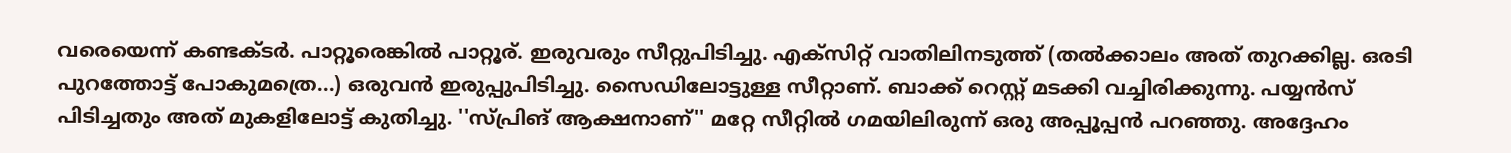വരെയെന്ന് കണ്ടക്ടര്‍. പാറ്റൂരെങ്കില്‍ പാറ്റൂര്. ഇരുവരും സീറ്റുപിടിച്ചു. എക്‌സിറ്റ് വാതിലിനടുത്ത് (തല്‍ക്കാലം അത് തുറക്കില്ല. ഒരടി പുറത്തോട്ട് പോകുമത്രെ...) ഒരുവന്‍ ഇരുപ്പുപിടിച്ചു. സൈഡിലോട്ടുള്ള സീറ്റാണ്. ബാക്ക് റെസ്റ്റ് മടക്കി വച്ചിരിക്കുന്നു. പയ്യന്‍സ് പിടിച്ചതും അത് മുകളിലോട്ട് കുതിച്ചു. ''സ്പ്രിങ് ആക്ഷനാണ്'' മറ്റേ സീറ്റില്‍ ഗമയിലിരുന്ന് ഒരു അപ്പൂപ്പന്‍ പറഞ്ഞു. അദ്ദേഹം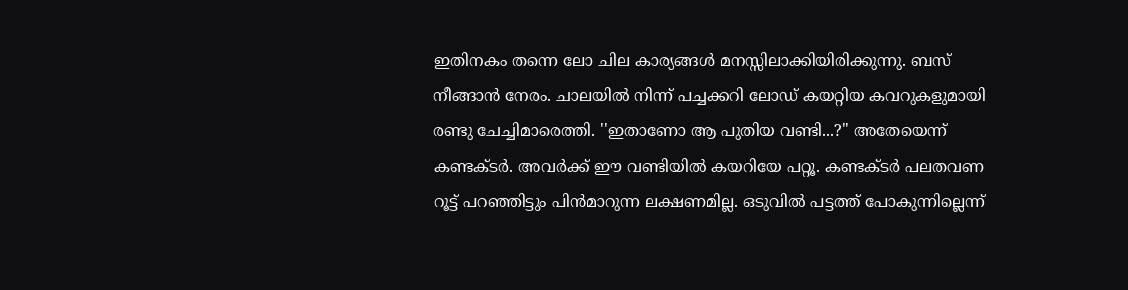ഇതിനകം തന്നെ ലോ ചില കാര്യങ്ങള്‍ മനസ്സിലാക്കിയിരിക്കുന്നു. ബസ് നീങ്ങാന്‍ നേരം. ചാലയില്‍ നിന്ന് പച്ചക്കറി ലോഡ് കയറ്റിയ കവറുകളുമായി രണ്ടു ചേച്ചിമാരെത്തി. ''ഇതാണോ ആ പുതിയ വണ്ടി...?'' അതേയെന്ന് കണ്ടക്ടര്‍. അവര്‍ക്ക് ഈ വണ്ടിയില്‍ കയറിയേ പറ്റൂ. കണ്ടക്ടര്‍ പലതവണ റൂട്ട് പറഞ്ഞിട്ടും പിന്‍മാറുന്ന ലക്ഷണമില്ല. ഒടുവില്‍ പട്ടത്ത് പോകുന്നില്ലെന്ന്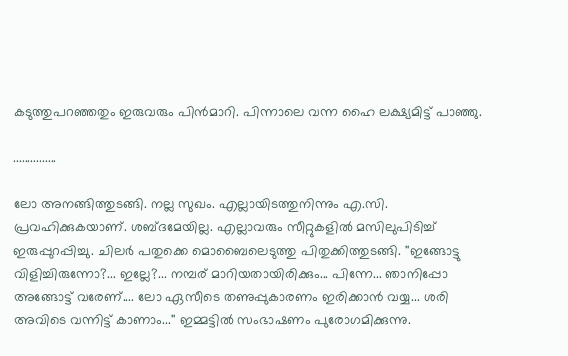കടുത്തുപറഞ്ഞതും ഇരുവരും പിന്‍മാറി. പിന്നാലെ വന്ന ഹൈ ലക്ഷ്യമിട്ട് പാഞ്ഞു.

...............

ലോ അനങ്ങിത്തുടങ്ങി. നല്ല സുഖം. എല്ലായിടത്തുനിന്നും എ.സി. പ്രവഹിക്കുകയാണ്. ശബ്ദമേയില്ല. എല്ലാവരും സീറ്റുകളില്‍ മസിലുപിടിച്ച് ഇരുപ്പുറപ്പിച്ചു. ചിലര്‍ പതുക്കെ മൊബൈലെടുത്തു പിതുക്കിത്തുടങ്ങി. ''ഇങ്ങോട്ടു വിളിച്ചിരുന്നോ?... ഇല്ലേ?... നമ്പര് മാറിയതായിരിക്കും... പിന്നേ... ഞാനിപ്പോ അങ്ങോട്ട് വരേണ്.... ലോ ഏസീടെ തണുപ്പുകാരണം ഇരിക്കാന്‍ വയ്യ... ശരി അവിടെ വന്നിട്ട് കാണാം...'' ഇമ്മട്ടില്‍ സംഭാഷണം പുരോഗമിക്കുന്നു.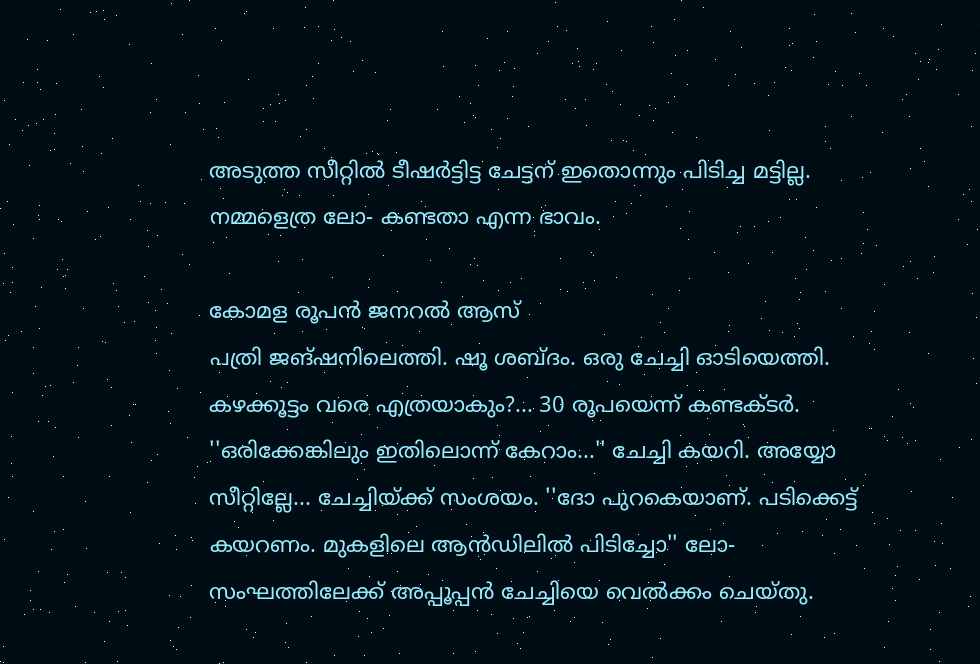അടുത്ത സീറ്റില്‍ ടീഷര്‍ട്ടിട്ട ചേട്ടന് ഇതൊന്നും പിടിച്ച മട്ടില്ല. നമ്മളെത്ര ലോ- കണ്ടതാ എന്ന ഭാവം.

കോമള രൂപന്‍ ജനറല്‍ ആസ്
പത്രി ജങ്ഷനിലെത്തി. ഷൂ ശബ്ദം. ഒരു ചേച്ചി ഓടിയെത്തി. കഴക്കൂട്ടം വരെ എത്രയാകും?... 30 രൂപയെന്ന് കണ്ടക്ടര്‍. ''ഒരിക്കേങ്കിലും ഇതിലൊന്ന് കേറാം...'' ചേച്ചി കയറി. അയ്യോ സീറ്റില്ലേ... ചേച്ചിയ്ക്ക് സംശയം. ''ദോ പുറകെയാണ്. പടിക്കെട്ട് കയറണം. മുകളിലെ ആന്‍ഡിലില്‍ പിടിച്ചോ'' ലോ- സംഘത്തിലേക്ക് അപ്പൂപ്പന്‍ ചേച്ചിയെ വെല്‍ക്കം ചെയ്തു.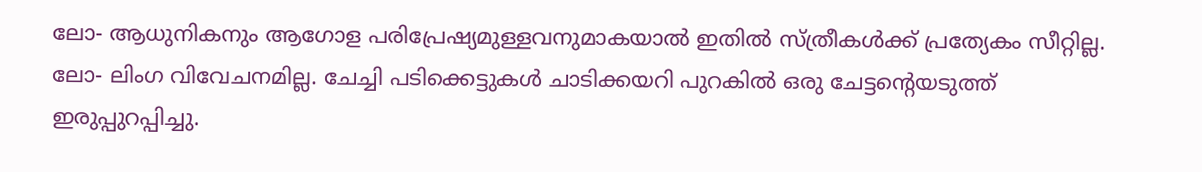ലോ- ആധുനികനും ആഗോള പരിപ്രേഷ്യമുള്ളവനുമാകയാല്‍ ഇതില്‍ സ്ത്രീകള്‍ക്ക് പ്രത്യേകം സീറ്റില്ല. ലോ- ലിംഗ വിവേചനമില്ല. ചേച്ചി പടിക്കെട്ടുകള്‍ ചാടിക്കയറി പുറകില്‍ ഒരു ചേട്ടന്റെയടുത്ത് ഇരുപ്പുറപ്പിച്ചു.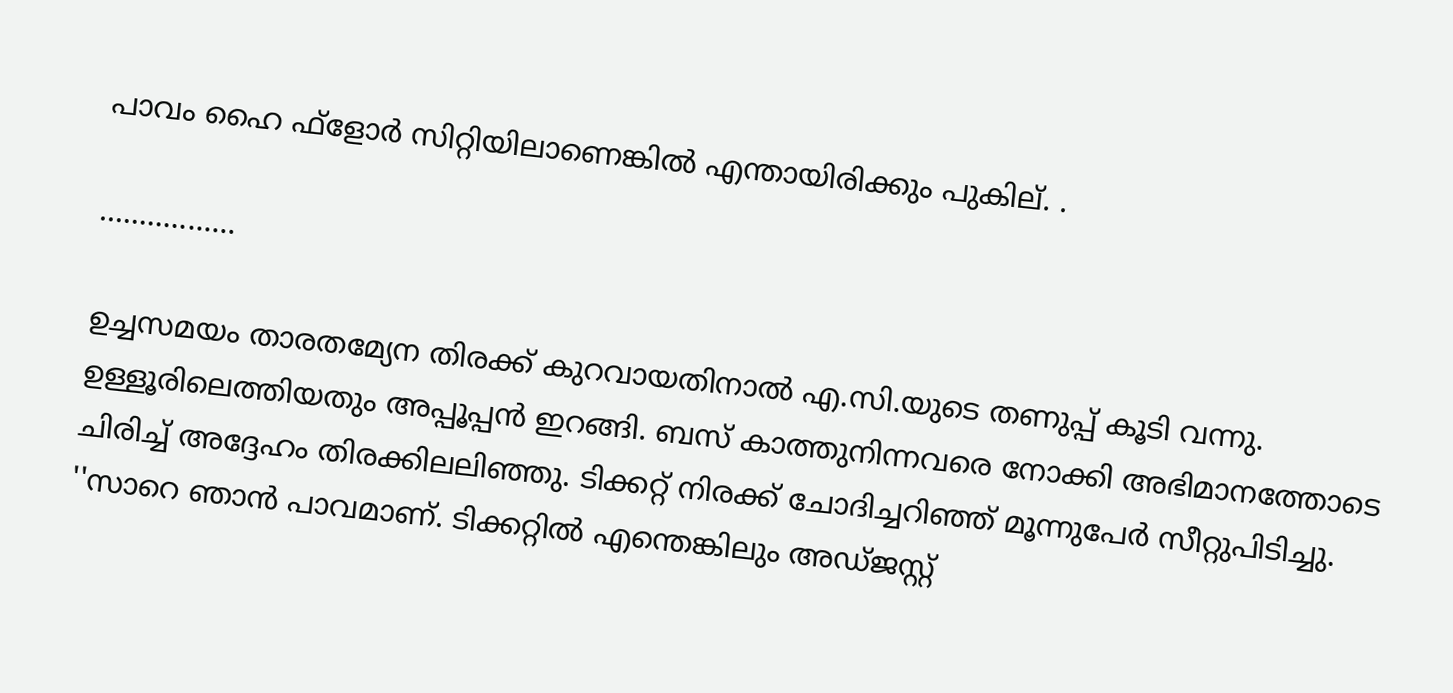പാവം ഹൈ ഫ്‌ളോര്‍ സിറ്റിയിലാണെങ്കില്‍ എന്തായിരിക്കും പുകില്. .

.................

ഉച്ചസമയം താരതമ്യേന തിരക്ക് കുറവായതിനാല്‍ എ.സി.യുടെ തണുപ്പ് കൂടി വന്നു. ഉള്ളൂരിലെത്തിയതും അപ്പൂപ്പന്‍ ഇറങ്ങി. ബസ് കാത്തുനിന്നവരെ നോക്കി അഭിമാനത്തോടെ ചിരിച്ച് അദ്ദേഹം തിരക്കിലലിഞ്ഞു. ടിക്കറ്റ് നിരക്ക് ചോദിച്ചറിഞ്ഞ് മൂന്നുപേര്‍ സീറ്റുപിടിച്ചു. ''സാറെ ഞാന്‍ പാവമാണ്. ടിക്കറ്റില്‍ എന്തെങ്കിലും അഡ്ജസ്റ്റ്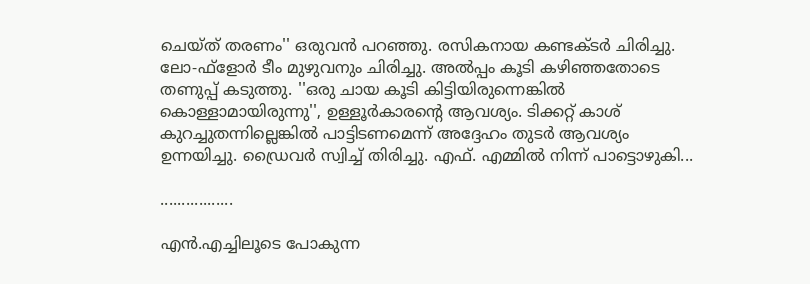ചെയ്ത് തരണം'' ഒരുവന്‍ പറഞ്ഞു. രസികനായ കണ്ടക്ടര്‍ ചിരിച്ചു. ലോ-ഫ്‌ളോര്‍ ടീം മുഴുവനും ചിരിച്ചു. അല്‍പ്പം കൂടി കഴിഞ്ഞതോടെ തണുപ്പ് കടുത്തു. ''ഒരു ചായ കൂടി കിട്ടിയിരുന്നെങ്കില്‍ കൊള്ളാമായിരുന്നു'', ഉള്ളൂര്‍കാരന്റെ ആവശ്യം. ടിക്കറ്റ് കാശ് കുറച്ചുതന്നില്ലെങ്കില്‍ പാട്ടിടണമെന്ന് അദ്ദേഹം തുടര്‍ ആവശ്യം ഉന്നയിച്ചു. ഡ്രൈവര്‍ സ്വിച്ച് തിരിച്ചു. എഫ്. എമ്മില്‍ നിന്ന് പാട്ടൊഴുകി...

.................

എന്‍.എച്ചിലൂടെ പോകുന്ന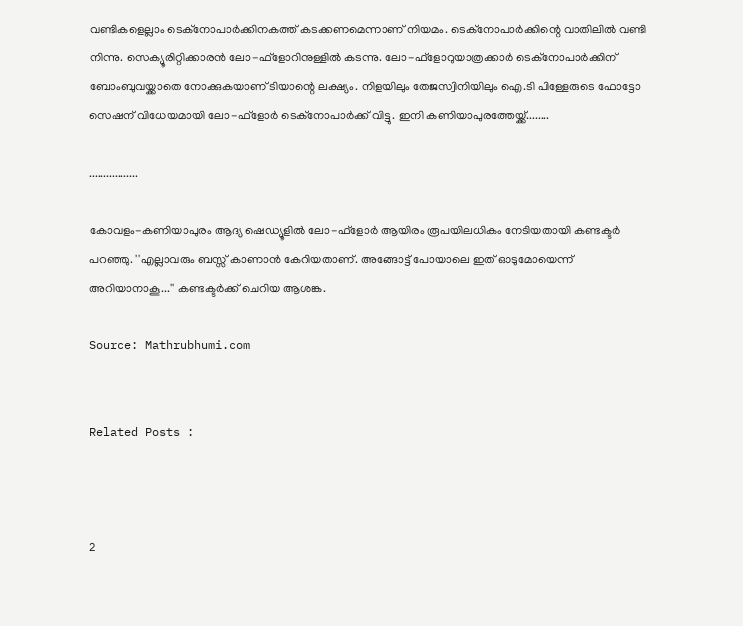വണ്ടികളെല്ലാം ടെക്‌നോപാര്‍ക്കിനകത്ത് കടക്കണമെന്നാണ് നിയമം. ടെക്‌നോപാര്‍ക്കിന്റെ വാതിലില്‍ വണ്ടി നിന്നു. സെക്യൂരിറ്റിക്കാരന്‍ ലോ-ഫ്‌ളോറിനുള്ളില്‍ കടന്നു. ലോ-ഫ്‌ളോറുയാത്രക്കാര്‍ ടെക്‌നോപാര്‍ക്കിന് ബോംബുവയ്ക്കാതെ നോക്കുകയാണ് ടിയാന്റെ ലക്ഷ്യം. നിളയിലും തേജസ്വിനിയിലും ഐ.ടി പിള്ളേരുടെ ഫോട്ടോ സെഷന് വിധേയമായി ലോ-ഫ്‌ളോര്‍ ടെക്‌നോപാര്‍ക്ക് വിട്ടു. ഇനി കണിയാപുരത്തേയ്ക്ക്........

.................

കോവളം-കണിയാപുരം ആദ്യ ഷെഡ്യൂളില്‍ ലോ-ഫ്‌ളോര്‍ ആയിരം രൂപയിലധികം നേടിയതായി കണ്ടക്ടര്‍ പറഞ്ഞു. ''എല്ലാവരും ബസ്സ് കാണാന്‍ കേറിയതാണ്. അങ്ങോട്ട് പോയാലെ ഇത് ഓടുമോയെന്ന് അറിയാനാകൂ...'' കണ്ടക്ടര്‍ക്ക് ചെറിയ ആശങ്ക.

Source: Mathrubhumi.com


Related Posts :



2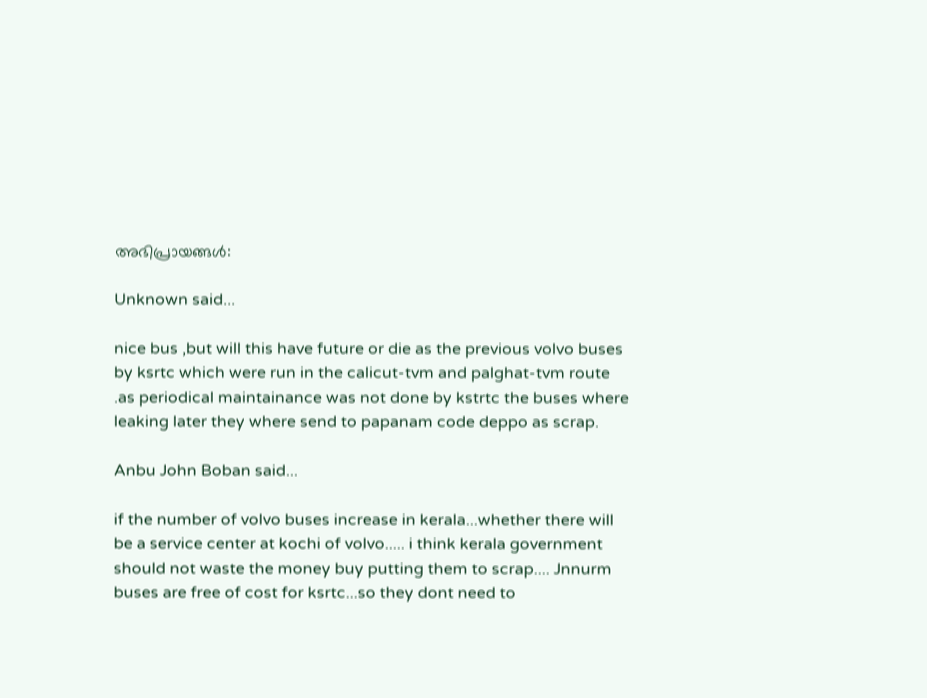അഭിപ്രായങ്ങള്‍:

Unknown said...

nice bus ,but will this have future or die as the previous volvo buses by ksrtc which were run in the calicut-tvm and palghat-tvm route .as periodical maintainance was not done by kstrtc the buses where leaking later they where send to papanam code deppo as scrap.

Anbu John Boban said...

if the number of volvo buses increase in kerala...whether there will be a service center at kochi of volvo..... i think kerala government should not waste the money buy putting them to scrap.... Jnnurm buses are free of cost for ksrtc...so they dont need to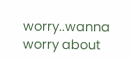worry..wanna worry about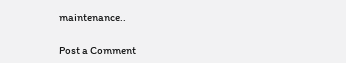maintenance..

Post a Comment